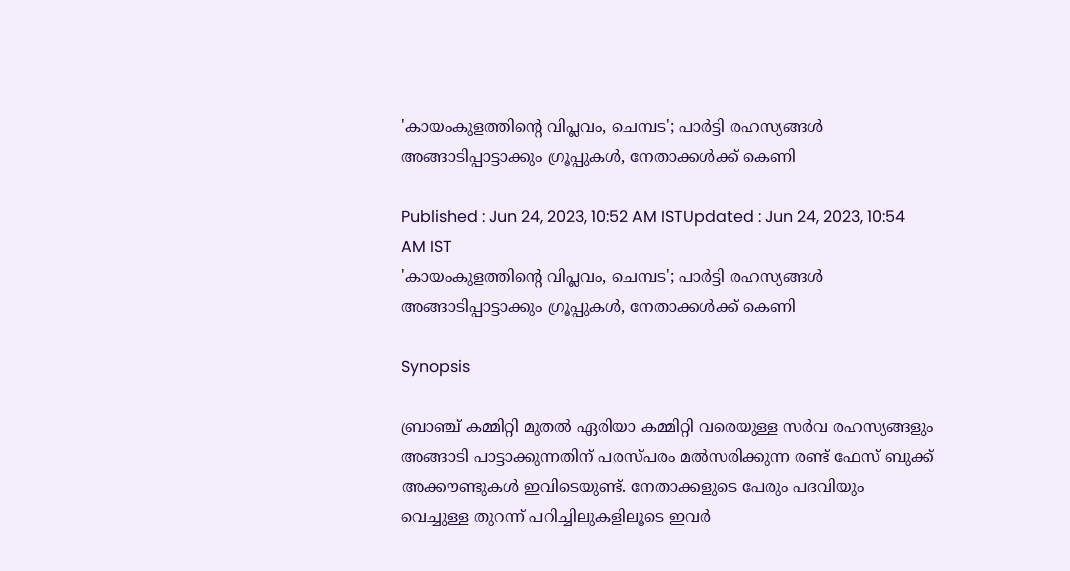'കായംകുളത്തിന്‍റെ വിപ്ലവം, ചെമ്പട'; പാർട്ടി രഹസ്യങ്ങള്‍ അങ്ങാടിപ്പാട്ടാക്കും ഗ്രൂപ്പുകള്‍, നേതാക്കള്‍ക്ക് കെണി

Published : Jun 24, 2023, 10:52 AM ISTUpdated : Jun 24, 2023, 10:54 AM IST
'കായംകുളത്തിന്‍റെ വിപ്ലവം, ചെമ്പട'; പാർട്ടി രഹസ്യങ്ങള്‍ അങ്ങാടിപ്പാട്ടാക്കും ഗ്രൂപ്പുകള്‍, നേതാക്കള്‍ക്ക് കെണി

Synopsis

ബ്രാഞ്ച് കമ്മിറ്റി മുതൽ ഏരിയാ കമ്മിറ്റി വരെയുള്ള സർവ രഹസ്യങ്ങളും അങ്ങാടി പാട്ടാക്കുന്നതിന് പരസ്പരം മല്‍സരിക്കുന്ന രണ്ട് ഫേസ് ബുക്ക് അക്കൗണ്ടുകൾ ഇവിടെയുണ്ട്. നേതാക്കളുടെ പേരും പദവിയും വെച്ചുള്ള തുറന്ന് പറിച്ചിലുകളിലൂടെ ഇവർ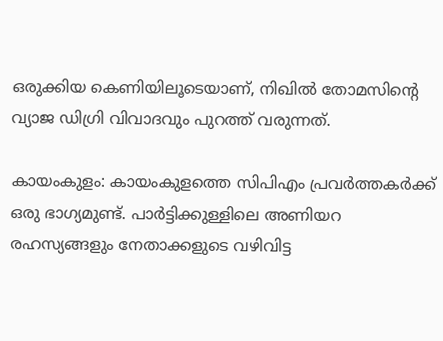ഒരുക്കിയ കെണിയിലൂടെയാണ്, നിഖിൽ തോമസിന്‍റെ വ്യാജ ഡിഗ്രി വിവാദവും പുറത്ത് വരുന്നത്.

കായംകുളം: കായംകുളത്തെ സിപിഎം പ്രവർത്തകർക്ക് ഒരു ഭാഗ്യമുണ്ട്. പാർട്ടിക്കുള്ളിലെ അണിയറ രഹസ്യങ്ങളും നേതാക്കളുടെ വഴിവിട്ട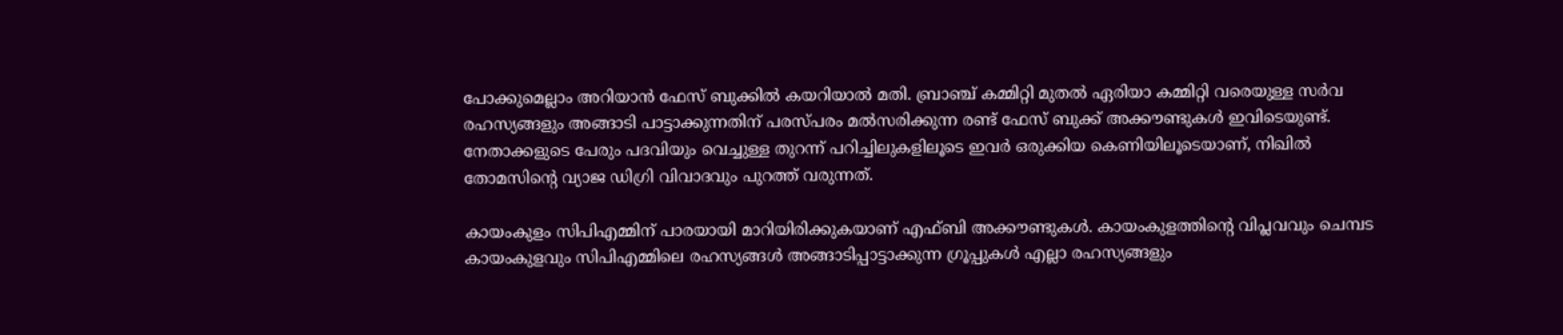പോക്കുമെല്ലാം അറിയാൻ ഫേസ് ബുക്കിൽ കയറിയാൽ മതി. ബ്രാഞ്ച് കമ്മിറ്റി മുതൽ ഏരിയാ കമ്മിറ്റി വരെയുള്ള സർവ രഹസ്യങ്ങളും അങ്ങാടി പാട്ടാക്കുന്നതിന് പരസ്പരം മല്‍സരിക്കുന്ന രണ്ട് ഫേസ് ബുക്ക് അക്കൗണ്ടുകൾ ഇവിടെയുണ്ട്. നേതാക്കളുടെ പേരും പദവിയും വെച്ചുള്ള തുറന്ന് പറിച്ചിലുകളിലൂടെ ഇവർ ഒരുക്കിയ കെണിയിലൂടെയാണ്, നിഖിൽ തോമസിന്‍റെ വ്യാജ ഡിഗ്രി വിവാദവും പുറത്ത് വരുന്നത്.

കായംകുളം സിപിഎമ്മിന് പാരയായി മാറിയിരിക്കുകയാണ് എഫ്ബി അക്കൗണ്ടുകള്‍. കായംകുളത്തിൻ്റെ വിപ്ലവവും ചെമ്പട കായംകുളവും സിപിഎമ്മിലെ രഹസ്യങ്ങള്‍ അങ്ങാടിപ്പാട്ടാക്കുന്ന ഗ്രൂപ്പുകള്‍ എല്ലാ രഹസ്യങ്ങളും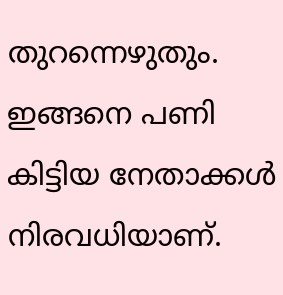തുറന്നെഴുതും. ഇങ്ങനെ പണി കിട്ടിയ നേതാക്കള്‍ നിരവധിയാണ്.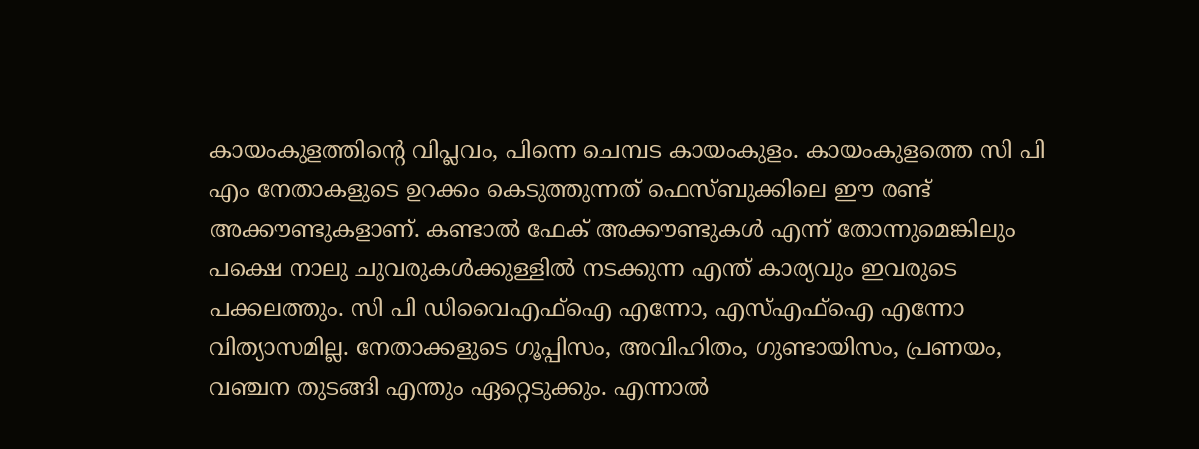കായംകുളത്തിൻ്റെ വിപ്ലവം, പിന്നെ ചെമ്പട കായംകുളം. കായംകുളത്തെ സി പി എം നേതാകളുടെ ഉറക്കം കെടുത്തുന്നത് ഫെസ്ബുക്കിലെ ഈ രണ്ട് അക്കൗണ്ടുകളാണ്. കണ്ടാൽ ഫേക് അക്കൗണ്ടുകൾ എന്ന് തോന്നുമെങ്കിലും പക്ഷെ നാലു ചുവരുകൾക്കുള്ളിൽ നടക്കുന്ന എന്ത് കാര്യവും ഇവരുടെ പക്കലത്തും. സി പി ഡിവൈഎഫ്ഐ എന്നോ, എസ്എഫ്ഐ എന്നോ  വിത്യാസമില്ല. നേതാക്കളുടെ ഗൂപ്പിസം, അവിഹിതം, ഗുണ്ടായിസം, പ്രണയം, വഞ്ചന തുടങ്ങി എന്തും ഏറ്റെടുക്കും. എന്നാൽ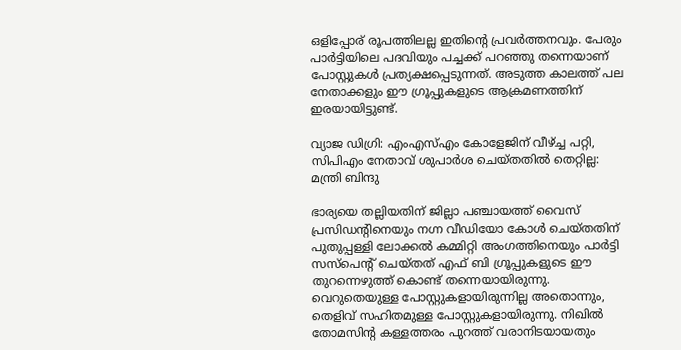ഒളിപ്പോര് രൂപത്തിലല്ല ഇതിന്റെ പ്രവർത്തനവും. പേരും പാർട്ടിയിലെ പദവിയും പച്ചക്ക് പറഞ്ഞു തന്നെയാണ് പോസ്റ്റുകൾ പ്രത്യക്ഷപ്പെടുന്നത്. അടുത്ത കാലത്ത് പല നേതാക്കളും ഈ ഗ്രൂപ്പുകളുടെ ആക്രമണത്തിന് ഇരയായിട്ടുണ്ട്.

വ്യാജ ഡിഗ്രി: എംഎസ്എം കോളേജിന് വീഴ്ച്ച പറ്റി, സിപിഎം നേതാവ് ശുപാർശ ചെയ്തതിൽ തെറ്റില്ല: മന്ത്രി ബിന്ദു

ഭാര്യയെ തല്ലിയതിന് ജില്ലാ പഞ്ചായത്ത് വൈസ് പ്രസിഡൻ്റിനെയും നഗ്ന വീഡിയോ കോൾ ചെയ്തതിന് പുതുപ്പള്ളി ലോക്കൽ കമ്മിറ്റി അംഗത്തിനെയും പാർട്ടി സസ്പെൻ്റ് ചെയ്തത് എഫ് ബി ഗ്രൂപ്പുകളുടെ ഈ തുറന്നെഴുത്ത് കൊണ്ട് തന്നെയായിരുന്നു. വെറുതെയുള്ള പോസ്റ്റുകളായിരുന്നില്ല അതൊന്നും, തെളിവ് സഹിതമുള്ള പോസ്റ്റുകളായിരുന്നു. നിഖിൽ തോമസിൻ്റ കള്ളത്തരം പുറത്ത് വരാനിടയായതും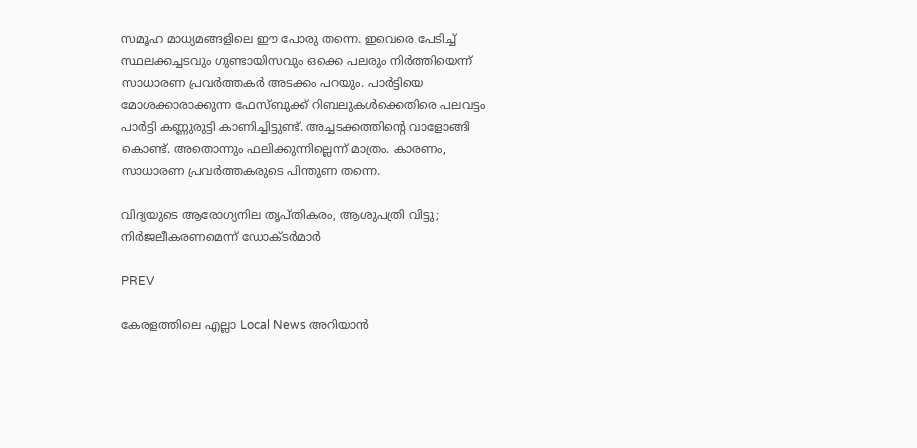സമൂഹ മാധ്യമങ്ങളിലെ ഈ പോരു തന്നെ. ഇവെരെ പേടിച്ച് സ്ഥലക്കച്ചടവും ഗുണ്ടായിസവും ഒക്കെ പലരും നിർത്തിയെന്ന് സാധാരണ പ്രവർത്തകർ അടക്കം പറയും. പാർട്ടിയെ മോശക്കാരാക്കുന്ന ഫേസ്ബുക്ക് റിബലുകൾക്കെതിരെ പലവട്ടം പാർട്ടി കണ്ണുരുട്ടി കാണിച്ചിട്ടുണ്ട്. അച്ചടക്കത്തിൻ്റെ വാളോങ്ങി കൊണ്ട്. അതൊന്നും ഫലിക്കുന്നില്ലെന്ന് മാത്രം. കാരണം, സാധാരണ പ്രവർത്തകരുടെ പിന്തുണ തന്നെ.

വിദ്യയുടെ ആരോഗ്യനില തൃപ്തികരം, ആശുപത്രി വിട്ടു; നിർജലീകരണമെന്ന് ഡോക്ടർമാർ

PREV

കേരളത്തിലെ എല്ലാ Local News അറിയാൻ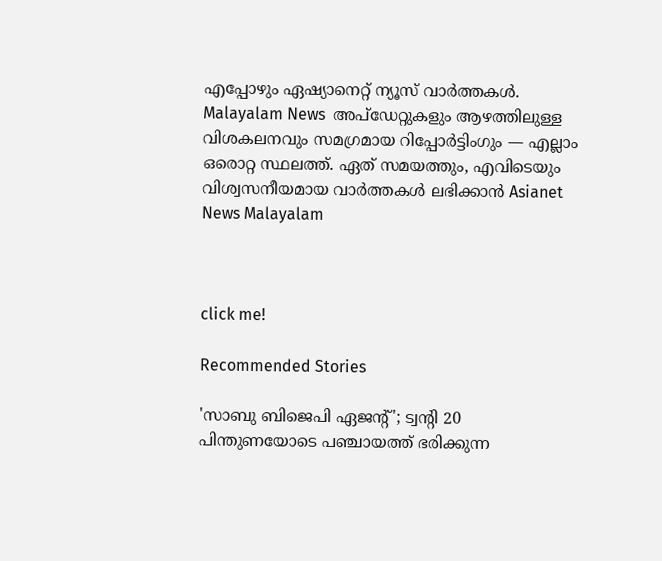എപ്പോഴും ഏഷ്യാനെറ്റ് ന്യൂസ് വാർത്തകൾ. Malayalam News  അപ്‌ഡേറ്റുകളും ആഴത്തിലുള്ള വിശകലനവും സമഗ്രമായ റിപ്പോർട്ടിംഗും — എല്ലാം ഒരൊറ്റ സ്ഥലത്ത്. ഏത് സമയത്തും, എവിടെയും വിശ്വസനീയമായ വാർത്തകൾ ലഭിക്കാൻ Asianet News Malayalam



click me!

Recommended Stories

'സാബു ബിജെപി ഏജന്‍റ്'; ട്വന്‍റി 20 പിന്തുണയോടെ പഞ്ചായത്ത് ഭരിക്കുന്ന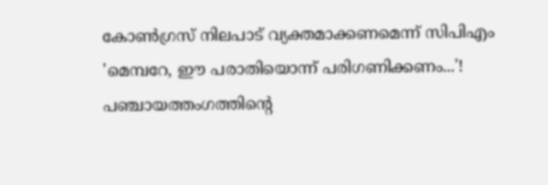കോൺഗ്രസ് നിലപാട് വ്യക്തമാക്കണമെന്ന് സിപിഎം
'മെമ്പറേ, ഈ പരാതിയൊന്ന് പരിഗണിക്കണം...'! പഞ്ചായത്തംഗത്തിന്റെ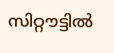സിറ്റൗട്ടിൽ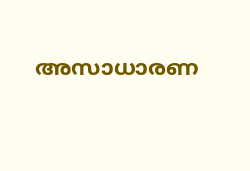അസാധാരണ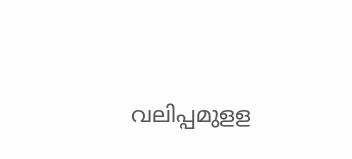വലിപ്പമുളള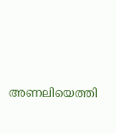അണലിയെത്തി